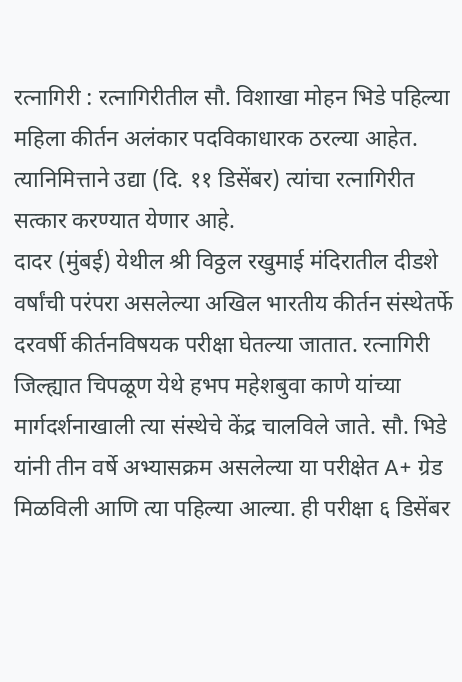रत्नागिरी : रत्नागिरीतील सौ. विशाखा मोहन भिडे पहिल्या महिला कीर्तन अलंकार पदविकाधारक ठरल्या आहेत. त्यानिमित्ताने उद्या (दि. ११ डिसेंबर) त्यांचा रत्नागिरीत सत्कार करण्यात येणार आहे.
दादर (मुंबई) येथील श्री विठ्ठल रखुमाई मंदिरातील दीडशे वर्षांची परंपरा असलेल्या अखिल भारतीय कीर्तन संस्थेतर्फे दरवर्षी कीर्तनविषयक परीक्षा घेतल्या जातात. रत्नागिरी जिल्ह्यात चिपळूण येथे हभप महेशबुवा काणे यांच्या मार्गदर्शनाखाली त्या संस्थेचे केंद्र चालविले जाते. सौ. भिडे यांनी तीन वर्षे अभ्यासक्रम असलेल्या या परीक्षेत A+ ग्रेड मिळविली आणि त्या पहिल्या आल्या. ही परीक्षा ६ डिसेंबर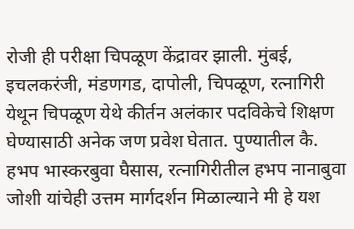रोजी ही परीक्षा चिपळूण केंद्रावर झाली. मुंबई, इचलकरंजी, मंडणगड, दापोली, चिपळूण, रत्नागिरी येथून चिपळूण येथे कीर्तन अलंकार पदविकेचे शिक्षण घेण्यासाठी अनेक जण प्रवेश घेतात. पुण्यातील कै. हभप भास्करबुवा घैसास, रत्नागिरीतील हभप नानाबुवा जोशी यांचेही उत्तम मार्गदर्शन मिळाल्याने मी हे यश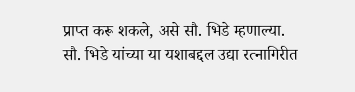प्राप्त करू शकले, असे सौ. भिडे म्हणाल्या.
सौ. भिडे यांच्या या यशाबद्दल उद्या रत्नागिरीत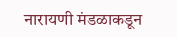नारायणी मंडळाकडून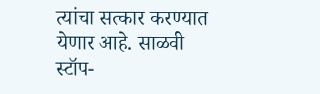त्यांचा सत्कार करण्यात येणार आहे. साळवी स्टॉप-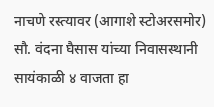नाचणे रस्त्यावर (आगाशे स्टोअरसमोर) सौ. वंदना घैसास यांच्या निवासस्थानी सायंकाळी ४ वाजता हा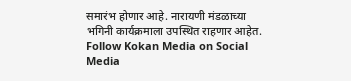समारंभ होणार आहे. नारायणी मंडळाच्या भगिनी कार्यक्रमाला उपस्थित राहणार आहेत.
Follow Kokan Media on Social Media